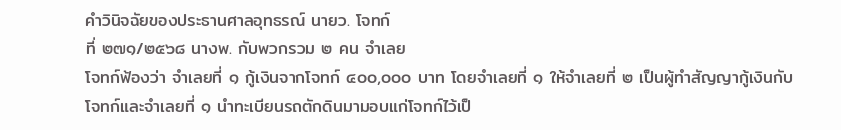คำวินิจฉัยของประธานศาลอุทธรณ์ นายว. โจทก์
ที่ ๒๗๑/๒๕๖๘ นางพ. กับพวกรวม ๒ คน จำเลย
โจทก์ฟ้องว่า จำเลยที่ ๑ กู้เงินจากโจทก์ ๔๐๐,๐๐๐ บาท โดยจำเลยที่ ๑ ให้จำเลยที่ ๒ เป็นผู้ทำสัญญากู้เงินกับโจทก์และจำเลยที่ ๑ นำทะเบียนรถตักดินมามอบแก่โจทก์ไว้เป็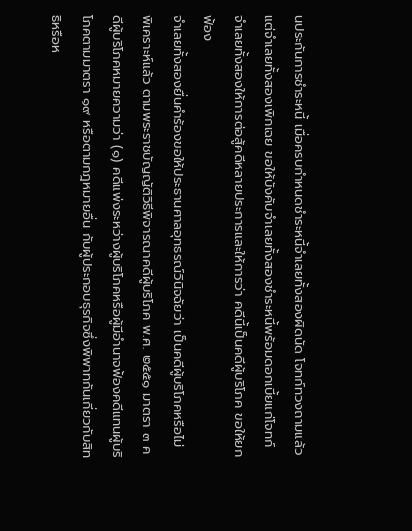นประกันการชำระหนี้ เมื่อครบกำหนดชำระหนี้จำเลยทั้งสองผิดนัด โจทก์ทวงถามแล้วแต่จำเลยทั้งสองเพิกเฉย ขอให้บังคับจำเลยทั้งสองชำระหนี้พร้อมดอกเบี้ยแก่โจทก์
จำเลยทั้งสองให้การต่อสู้คดีหลายประการและให้การว่า คดีนี้เป็นคดีผู้บริโภค ขอให้ยกฟ้อง
จำเลยทั้งสองยื่นคำร้องขอให้ประธานศาลอุทธรณ์วินิจฉัยว่า เป็นคดีผู้บริโภคหรือไม่
พิเคราะห์แล้ว ตามพระราชบัญญัติวิธีพิจารณาคดีผู้บริโภค พ.ศ. ๒๕๕๑ มาตรา ๓ คดีผู้บริโภคหมายความว่า (๑) คดีแพ่งระหว่างผู้บริโภคหรือผู้มีอำนาจฟ้องคดีแทนผู้บริโภคตามมาตรา ๑๙ หรือตามกฎหมายอื่น กับผู้ประกอบธุรกิจซึ่งพิพาทกันเกี่ยวกับสิทธิหรือห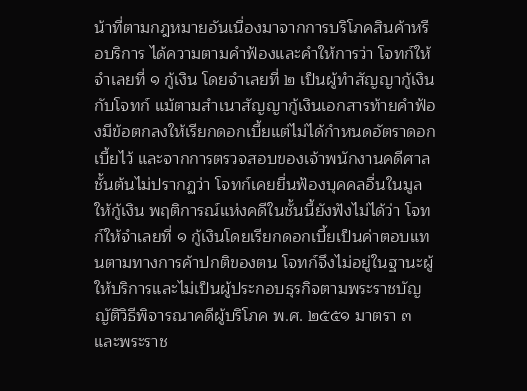น้าที่ตามกฎหมายอันเนื่องมาจากการบริโภคสินค้าหรือบริการ ได้ความตามคำฟ้องและคำให้การว่า โจทก์ให้จำเลยที่ ๑ กู้เงิน โดยจำเลยที่ ๒ เป็นผู้ทำสัญญากู้เงินกับโจทก์ แม้ตามสำเนาสัญญากู้เงินเอกสารท้ายคำฟ้องมีข้อตกลงให้เรียกดอกเบี้ยแต่ไม่ได้กำหนดอัตราดอกเบี้ยไว้ และจากการตรวจสอบของเจ้าพนักงานคดีศาลชั้นต้นไม่ปรากฏว่า โจทก์เคยยื่นฟ้องบุคคลอื่นในมูลให้กู้เงิน พฤติการณ์แห่งคดีในชั้นนี้ยังฟังไม่ได้ว่า โจทก์ให้จำเลยที่ ๑ กู้เงินโดยเรียกดอกเบี้ยเป็นค่าตอบแทนตามทางการค้าปกติของตน โจทก์จึงไม่อยู่ในฐานะผู้ให้บริการและไม่เป็นผู้ประกอบธุรกิจตามพระราชบัญญัติวิธีพิจารณาคดีผู้บริโภค พ.ศ. ๒๕๕๑ มาตรา ๓ และพระราช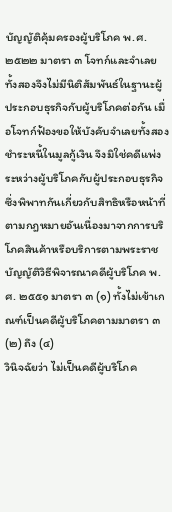บัญญัติคุ้มครองผู้บริโภค พ.ศ. ๒๕๒๒ มาตรา ๓ โจทก์และจำเลยทั้งสองจึงไม่มีนิติสัมพันธ์ในฐานะผู้ประกอบธุรกิจกับผู้บริโภคต่อกัน เมื่อโจทก์ฟ้องขอให้บังคับจำเลยทั้งสองชำระหนี้ในมูลกู้เงิน จึงมิใช่คดีแพ่งระหว่างผู้บริโภคกับผู้ประกอบธุรกิจซึ่งพิพาทกันเกี่ยวกับสิทธิหรือหน้าที่ตามกฎหมายอันเนื่องมาจากการบริโภคสินค้าหรือบริการตามพระราชบัญญัติวิธีพิจารณาคดีผู้บริโภค พ.ศ. ๒๕๕๑ มาตรา ๓ (๑) ทั้งไม่เข้าเกณฑ์เป็นคดีผู้บริโภคตามมาตรา ๓ (๒) ถึง (๔)
วินิจฉัยว่า ไม่เป็นคดีผู้บริโภค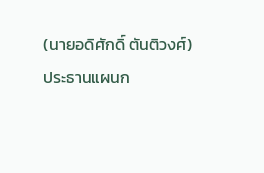(นายอดิศักดิ์ ตันติวงศ์)
ประธานแผนก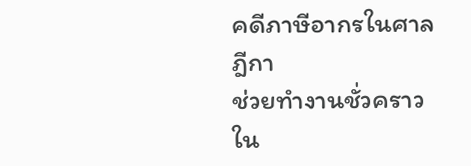คดีภาษีอากรในศาลฎีกา
ช่วยทำงานชั่วคราวใน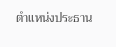ตำแหน่งประธาน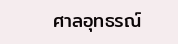ศาลอุทธรณ์